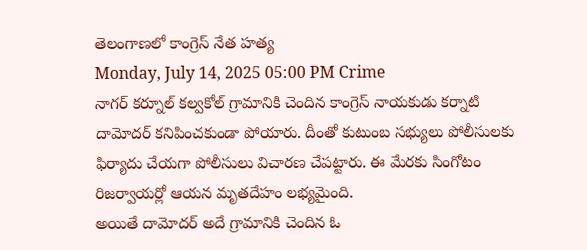తెలంగాణలో కాంగ్రెస్ నేత హత్య
Monday, July 14, 2025 05:00 PM Crime
నాగర్ కర్నూల్ కల్వకోల్ గ్రామానికి చెందిన కాంగ్రెస్ నాయకుడు కర్నాటి దామోదర్ కనిపించకుండా పోయారు. దీంతో కుటుంబ సభ్యులు పోలీసులకు ఫిర్యాదు చేయగా పోలీసులు విచారణ చేపట్టారు. ఈ మేరకు సింగోటం రిజర్వాయర్లో ఆయన మృతదేహం లభ్యమైంది.
అయితే దామోదర్ అదే గ్రామానికి చెందిన ఓ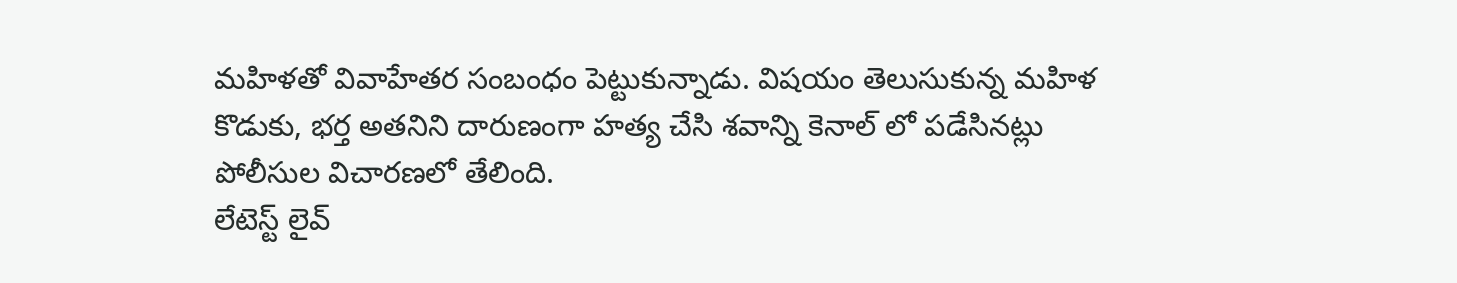మహిళతో వివాహేతర సంబంధం పెట్టుకున్నాడు. విషయం తెలుసుకున్న మహిళ కొడుకు, భర్త అతనిని దారుణంగా హత్య చేసి శవాన్ని కెనాల్ లో పడేసినట్లు పోలీసుల విచారణలో తేలింది.
లేటెస్ట్ లైవ్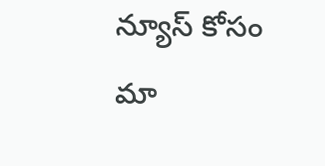న్యూస్ కోసం మా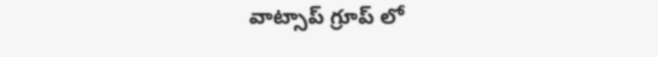వాట్సాప్ గ్రూప్ లో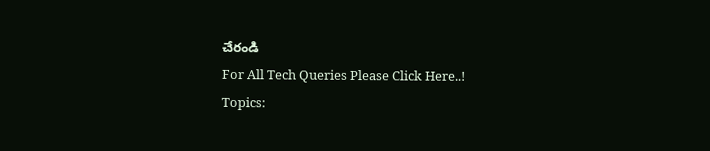చేరండి
For All Tech Queries Please Click Here..!
Topics: